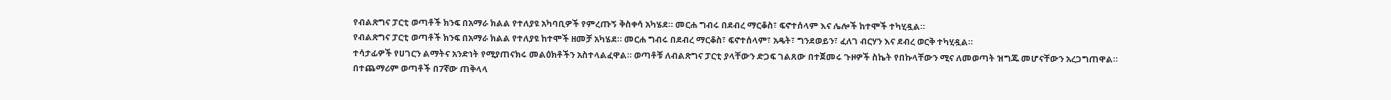የብልጽግና ፓርቲ ወጣቶች ክንፍ በአማራ ክልል የተለያዩ አካባቢዎች የምረጡኝ ቅስቀሳ አካሄደ። መርሐ ግብሩ በደብረ ማርቆስ፣ ፍኖተሰላም እና ሌሎች ከተሞች ተካሂዷል።
የብልጽግና ፓርቲ ወጣቶች ክንፍ በአማራ ክልል የተለያዩ ከተሞች ዘመቻ አካሄደ። መርሐ ግብሩ በደብረ ማርቆስ፣ ፍኖተሰላም፣ አዴት፣ ግንደወይን፣ ፈለገ ብርሃን እና ደብረ ወርቅ ተካሂዷል።
ተሳታፊዎች የሀገርን ልማትና አንድነት የሚያጠናክሩ መልዕክቶችን አስተላልፈዋል። ወጣቶቹ ለብልጽግና ፓርቲ ያላቸውን ድጋፍ ገልጸው በተጀመሩ ጉዞዎች ስኬት የበኩላቸውን ሚና ለመወጣት ዝግጁ መሆናቸውን አረጋግጠዋል።
በተጨማሪም ወጣቶች በ7ኛው ጠቅላላ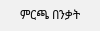ምርጫ በንቃት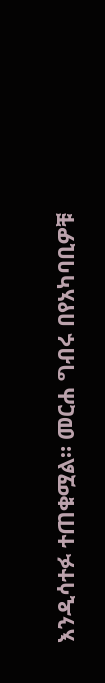እንዲሳተፉ ተጠቁሟል። መርሐ ግብሩ በየአካባቢዎቹ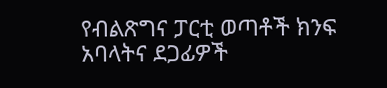የብልጽግና ፓርቲ ወጣቶች ክንፍ አባላትና ደጋፊዎች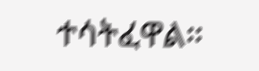ተሳትፈዋል።